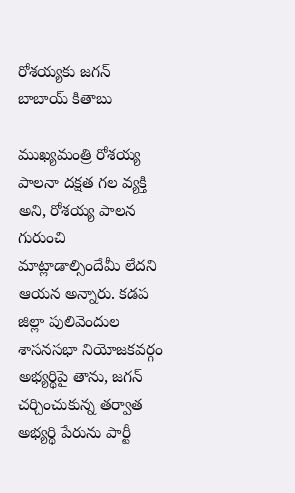రోశయ్యకు జగన్ బాబాయ్ కితాబు

ముఖ్యమంత్రి రోశయ్య పాలనా దక్షత గల వ్యక్తి అని, రోశయ్య పాలన గురుంచి మాట్లాడాల్సిందేమీ లేదని ఆయన అన్నారు. కడప జిల్లా పులివెందుల శాసనసభా నియోజకవర్గం అభ్యర్థిపై తాను, జగన్ చర్చించుకున్న తర్వాత అభ్యర్థి పేరును పార్టీ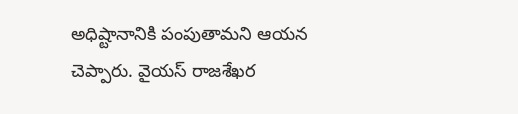అధిష్టానానికి పంపుతామని ఆయన చెప్పారు. వైయస్ రాజశేఖర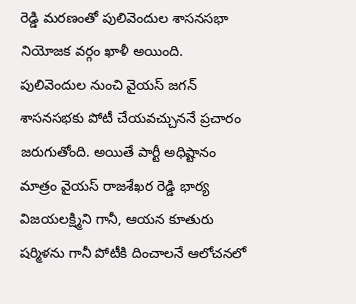రెడ్డి మరణంతో పులివెందుల శాసనసభా నియోజక వర్గం ఖాళీ అయింది.
పులివెందుల నుంచి వైయస్ జగన్ శాసనసభకు పోటీ చేయవచ్చుననే ప్రచారం జరుగుతోంది. అయితే పార్టీ అధిష్టానం మాత్రం వైయస్ రాజశేఖర రెడ్డి భార్య విజయలక్ష్మిని గానీ, ఆయన కూతురు షర్మిళను గానీ పోటీకి దించాలనే ఆలోచనలో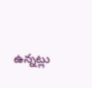ఉన్నట్లు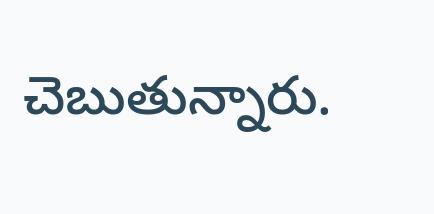చెబుతున్నారు.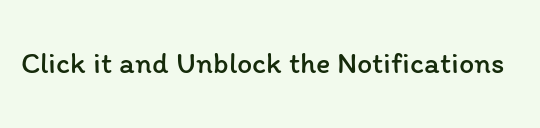Click it and Unblock the Notifications